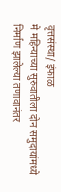वृत्तसंस्था/ इंफाळ
मे महिन्याच्या सुरुवातीला दोन समुदायांमध्ये निर्माण झालेल्या तणावानंतर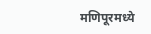मणिपूरमध्ये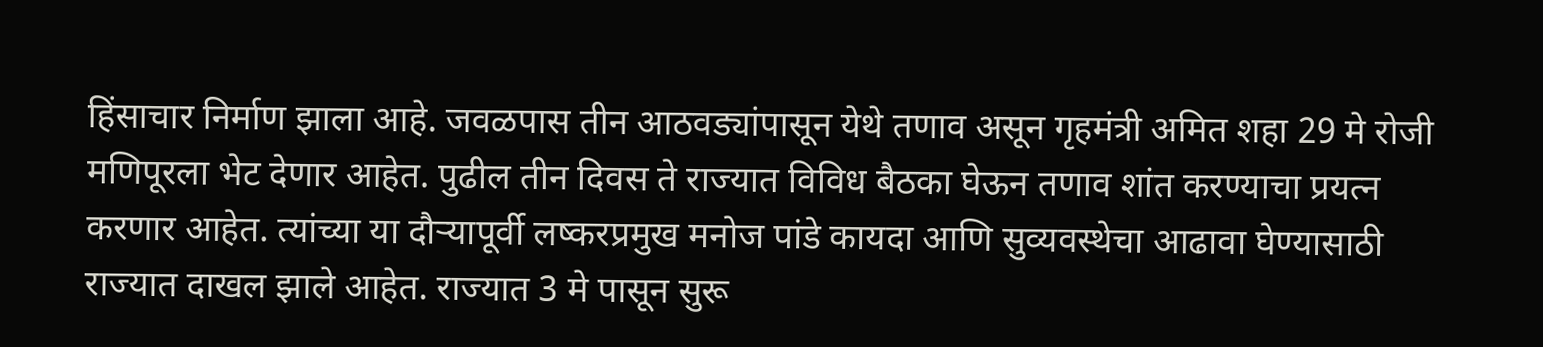हिंसाचार निर्माण झाला आहे. जवळपास तीन आठवड्यांपासून येथे तणाव असून गृहमंत्री अमित शहा 29 मे रोजी मणिपूरला भेट देणार आहेत. पुढील तीन दिवस ते राज्यात विविध बैठका घेऊन तणाव शांत करण्याचा प्रयत्न करणार आहेत. त्यांच्या या दौऱ्यापूर्वी लष्करप्रमुख मनोज पांडे कायदा आणि सुव्यवस्थेचा आढावा घेण्यासाठी राज्यात दाखल झाले आहेत. राज्यात 3 मे पासून सुरू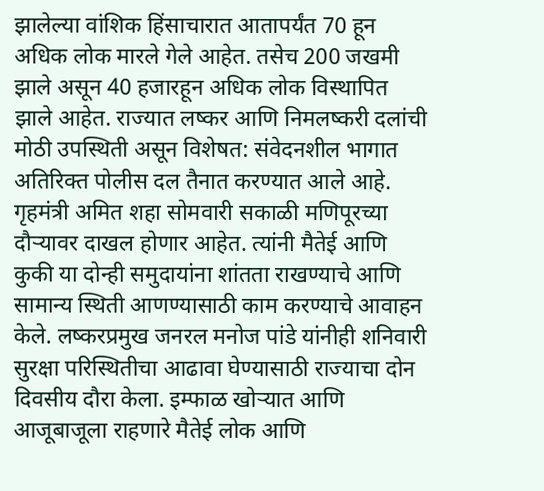झालेल्या वांशिक हिंसाचारात आतापर्यंत 70 हून अधिक लोक मारले गेले आहेत. तसेच 200 जखमी झाले असून 40 हजारहून अधिक लोक विस्थापित झाले आहेत. राज्यात लष्कर आणि निमलष्करी दलांची मोठी उपस्थिती असून विशेषत: संवेदनशील भागात अतिरिक्त पोलीस दल तैनात करण्यात आले आहे.
गृहमंत्री अमित शहा सोमवारी सकाळी मणिपूरच्या दौऱ्यावर दाखल होणार आहेत. त्यांनी मैतेई आणि कुकी या दोन्ही समुदायांना शांतता राखण्याचे आणि सामान्य स्थिती आणण्यासाठी काम करण्याचे आवाहन केले. लष्करप्रमुख जनरल मनोज पांडे यांनीही शनिवारी सुरक्षा परिस्थितीचा आढावा घेण्यासाठी राज्याचा दोन दिवसीय दौरा केला. इम्फाळ खोऱ्यात आणि आजूबाजूला राहणारे मैतेई लोक आणि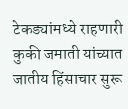टेकड्यांमध्ये राहणारी कुकी जमाती यांच्यात जातीय हिंसाचार सुरू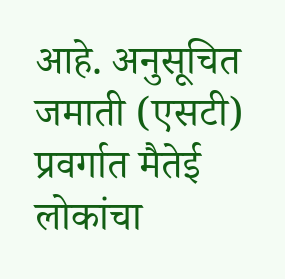आहे. अनुसूचित जमाती (एसटी) प्रवर्गात मैतेई लोकांचा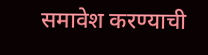समावेश करण्याची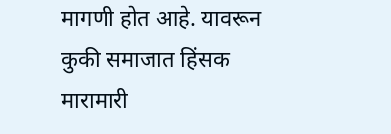मागणी होत आहे. यावरून कुकी समाजात हिंसक मारामारी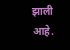झाली आहे.